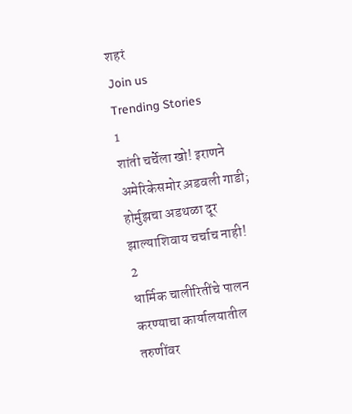शहरं
Join us
Trending Stories
1
शांती चर्चेला खो! इराणने अमेरिकेसमोर अ़डवली गाडी; होर्मुझचा अडथळा दूर झाल्याशिवाय चर्चाच नाही!
2
धार्मिक चालीरितींचे पालन करण्याचा कार्यालयातील तरुणींवर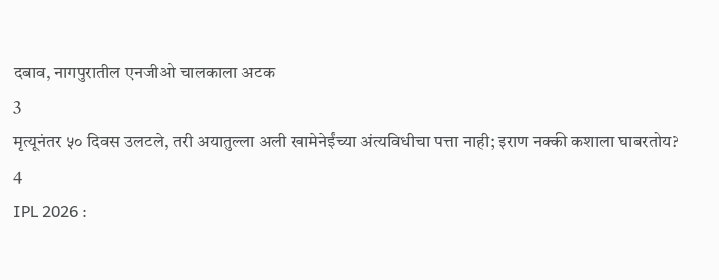दबाव, नागपुरातील एनजीओ चालकाला अटक
3
मृत्यूनंतर ५० दिवस उलटले, तरी अयातुल्ला अली खामेनेईंच्या अंत्यविधीचा पत्ता नाही; इराण नक्की कशाला घाबरतोय?
4
IPL 2026 :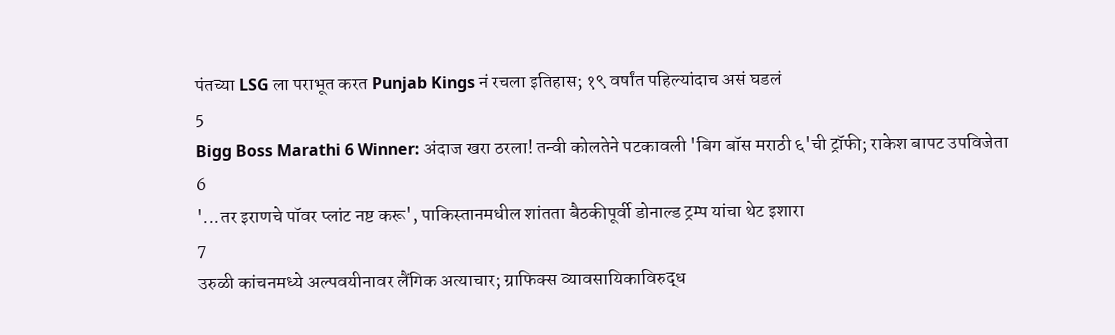पंतच्या LSG ला पराभूत करत Punjab Kings नं रचला इतिहास; १९ वर्षांत पहिल्यांदाच असं घडलं
5
Bigg Boss Marathi 6 Winner: अंदाज खरा ठरला! तन्वी कोलतेने पटकावली 'बिग बॉस मराठी ६'ची ट्रॉफी; राकेश बापट उपविजेता
6
'...तर इराणचे पॉवर प्लांट नष्ट करू', पाकिस्तानमधील शांतता बैठकीपूर्वी डोनाल्ड ट्रम्प यांचा थेट इशारा
7
उरुळी कांचनमध्ये अल्पवयीनावर लैंगिक अत्याचार; ग्राफिक्स व्यावसायिकाविरुद्ध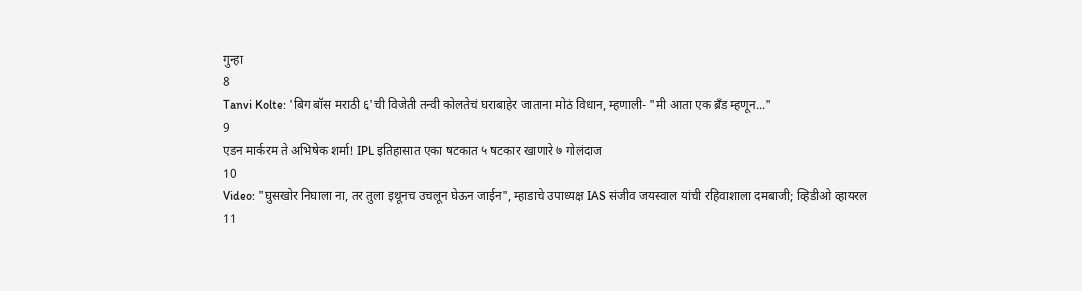गुन्हा
8
Tanvi Kolte: 'बिग बॉस मराठी ६'ची विजेती तन्वी कोलतेचं घराबाहेर जाताना मोठं विधान, म्हणाली- "मी आता एक ब्रँड म्हणून..."
9
एडन मार्करम ते अभिषेक शर्मा! IPL इतिहासात एका षटकात ५ षटकार खाणारे ७ गोलंदाज
10
Video: "घुसखोर निघाला ना, तर तुला इथूनच उचलून घेऊन जाईन", म्हाडाचे उपाध्यक्ष IAS संजीव जयस्वाल यांची रहिवाशाला दमबाजी; व्हिडीओ व्हायरल
11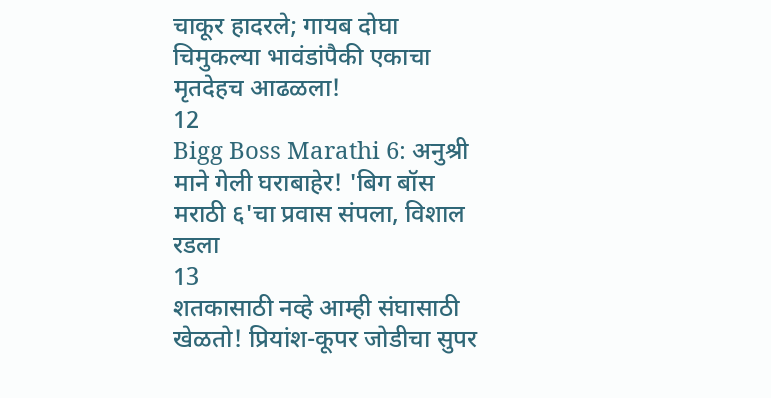चाकूर हादरले; गायब दोघा चिमुकल्या भावंडांपैकी एकाचा मृतदेहच आढळला!
12
Bigg Boss Marathi 6: अनुश्री माने गेली घराबाहेर! 'बिग बॉस मराठी ६'चा प्रवास संपला, विशाल रडला
13
शतकासाठी नव्हे आम्ही संघासाठी खेळतो! प्रियांश-कूपर जोडीचा सुपर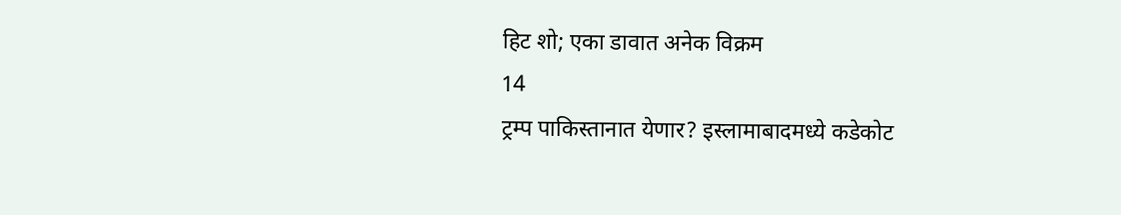हिट शो; एका डावात अनेक विक्रम
14
ट्रम्प पाकिस्तानात येणार? इस्लामाबादमध्ये कडेकोट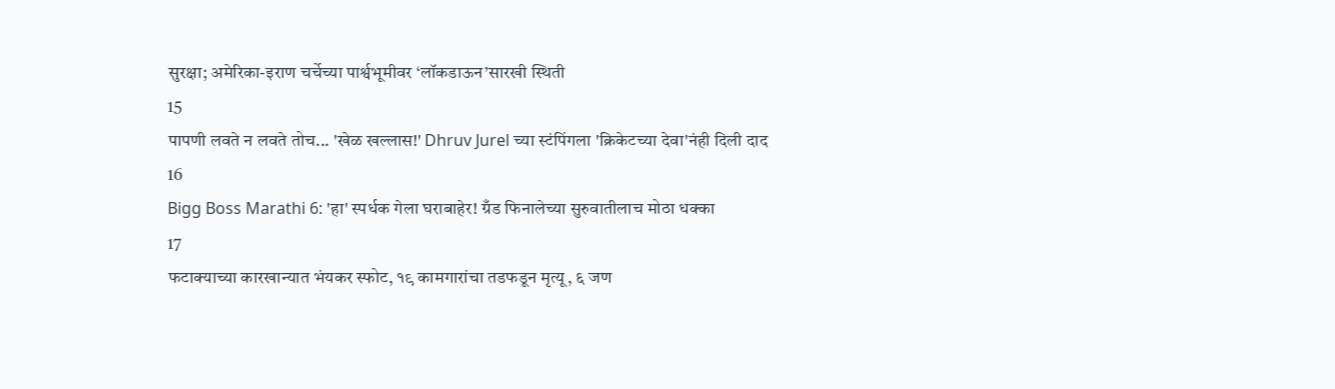सुरक्षा; अमेरिका-इराण चर्चेच्या पार्श्वभूमीवर ‘लॉकडाऊन’सारखी स्थिती
15
पापणी लवते न लवते तोच... 'खेळ खल्लास!' Dhruv Jurel च्या स्टंपिंगला 'क्रिकेटच्या देवा'नंही दिली दाद
16
Bigg Boss Marathi 6: 'हा' स्पर्धक गेला घराबाहेर! ग्रँड फिनालेच्या सुरुवातीलाच मोठा धक्का
17
फटाक्याच्या कारखान्यात भंयकर स्फोट, १९ कामगारांचा तडफडून मृत्यू, ६ जण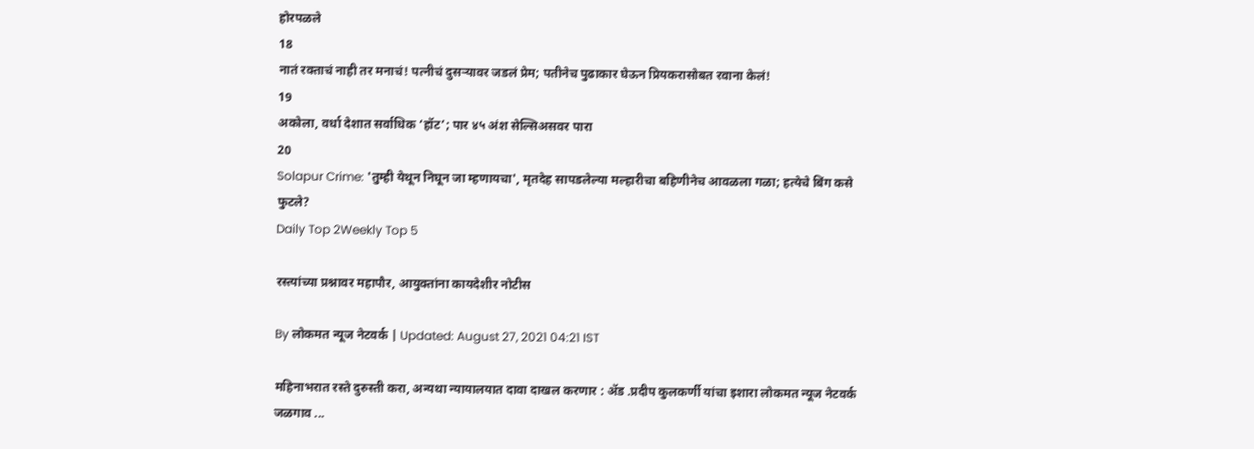होरपळले
18
नातं रक्ताचं नाही तर मनाचं! पत्नीचं दुसऱ्यावर जडलं प्रेम; पतीनेच पुढाकार घेऊन प्रियकरासोबत रवाना केलं!
19
अकोला, वर्धा देशात सर्वाधिक ‘हॉट’; पार ४५ अंश सेल्सिअसवर पारा
20
Solapur Crime: 'तुम्ही येथून निघून जा म्हणायचा', मृतदेह सापडलेल्या मल्हारीचा बहिणीनेच आवळला गळा; हत्येचे बिंग कसे फुटले?
Daily Top 2Weekly Top 5

रस्त्यांच्या प्रश्नावर महापौर, आयुक्तांना कायदेशीर नोटीस

By लोकमत न्यूज नेटवर्क | Updated: August 27, 2021 04:21 IST

महिनाभरात रस्ते दुरुस्ती करा, अन्यथा न्यायालयात दावा दाखल करणार : ॲड .प्रदीप कुलकर्णी यांचा इशारा लोकमत न्यूज नेटवर्क जळगाव ...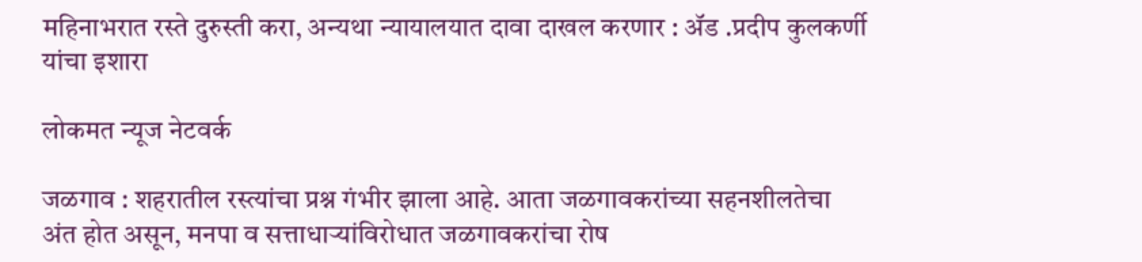महिनाभरात रस्ते दुरुस्ती करा, अन्यथा न्यायालयात दावा दाखल करणार : ॲड .प्रदीप कुलकर्णी यांचा इशारा

लोकमत न्यूज नेटवर्क

जळगाव : शहरातील रस्त्यांचा प्रश्न गंभीर झाला आहे. आता जळगावकरांच्या सहनशीलतेचा अंत होत असून, मनपा व सत्ताधाऱ्यांविरोधात जळगावकरांचा रोष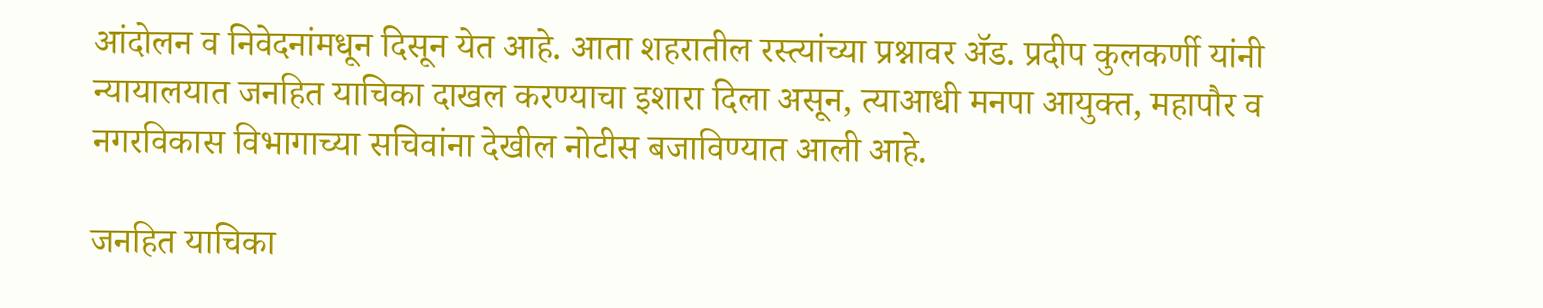आंदोलन व निवेदनांमधून दिसून येत आहे. आता शहरातील रस्त्यांच्या प्रश्नावर ॲड. प्रदीप कुलकर्णी यांनी न्यायालयात जनहित याचिका दाखल करण्याचा इशारा दिला असून, त्याआधी मनपा आयुक्त, महापौर व नगरविकास विभागाच्या सचिवांना देखील नोटीस बजाविण्यात आली आहे.

जनहित याचिका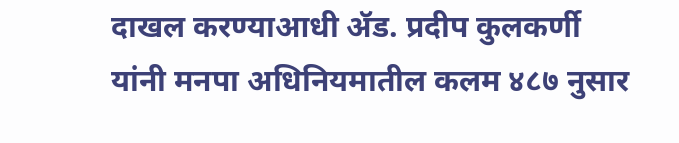दाखल करण्याआधी ॲड. प्रदीप कुलकर्णी यांनी मनपा अधिनियमातील कलम ४८७ नुसार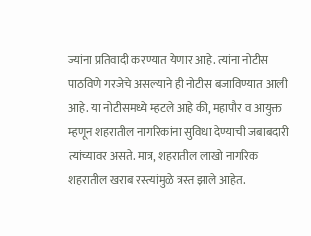ज्यांना प्रतिवादी करण्यात येणार आहे. त्यांना नोटीस पाठविणे गरजेचे असल्याने ही नोटीस बजाविण्यात आली आहे. या नोटीसमध्ये म्हटले आहे की, महापौर व आयुक्त म्हणून शहरातील नागरिकांना सुविधा देण्याची जबाबदारी त्यांच्यावर असते. मात्र, शहरातील लाखो नागरिक शहरातील खराब रस्त्यांमुळे त्रस्त झाले आहेत.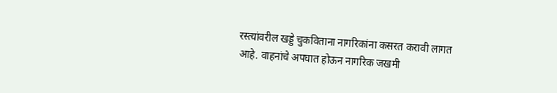रस्त्यांवरील खड्डे चुकविताना नागरिकांना कसरत करावी लागत आहे. वाहनांचे अपघात होऊन नागरिक जखमी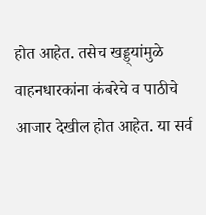होत आहेत. तसेच खड्ड्यांमुळे वाहनधारकांना कंबरेचे व पाठीचे आजार देखील होत आहेत. या सर्व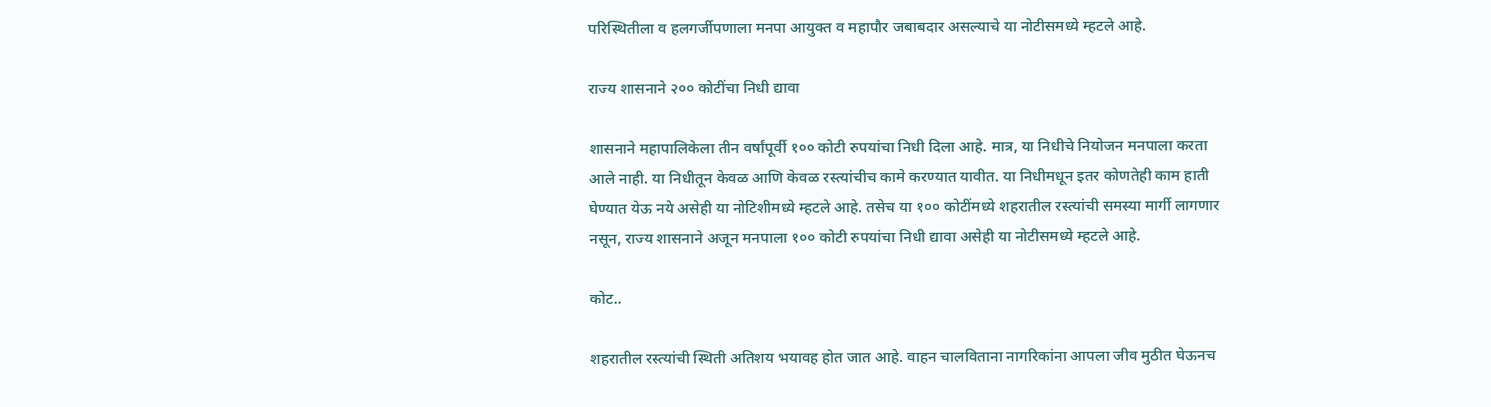परिस्थितीला व हलगर्जीपणाला मनपा आयुक्त व महापौर जबाबदार असल्याचे या नोटीसमध्ये म्हटले आहे.

राज्य शासनाने २०० कोटींचा निधी द्यावा

शासनाने महापालिकेला तीन वर्षांपूर्वी १०० कोटी रुपयांचा निधी दिला आहे. मात्र, या निधीचे नियोजन मनपाला करता आले नाही. या निधीतून केवळ आणि केवळ रस्त्यांचीच कामे करण्यात यावीत. या निधीमधून इतर कोणतेही काम हाती घेण्यात येऊ नये असेही या नोटिशीमध्ये म्हटले आहे. तसेच या १०० कोटींमध्ये शहरातील रस्त्यांची समस्या मार्गी लागणार नसून, राज्य शासनाने अजून मनपाला १०० कोटी रुपयांचा निधी द्यावा असेही या नोटीसमध्ये म्हटले आहे.

कोट..

शहरातील रस्त्यांची स्थिती अतिशय भयावह होत जात आहे. वाहन चालविताना नागरिकांना आपला जीव मुठीत घेऊनच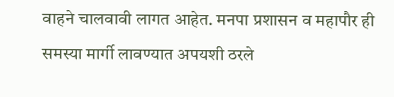वाहने चालवावी लागत आहेत. मनपा प्रशासन व महापौर ही समस्या मार्गी लावण्यात अपयशी ठरले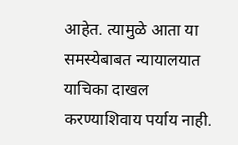आहेत. त्यामुळे आता या समस्येबाबत न्यायालयात याचिका दाखल करण्याशिवाय पर्याय नाही.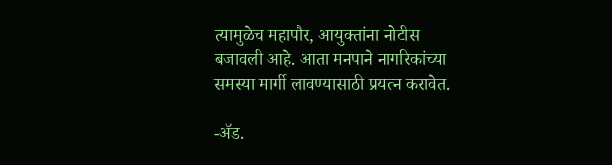त्यामुळेच महापौर, आयुक्तांना नोटीस बजावली आहे. आता मनपाने नागरिकांच्या समस्या मार्गी लावण्यासाठी प्रयत्न करावेत.

-ॲड.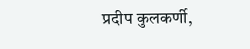प्रदीप कुलकर्णी,